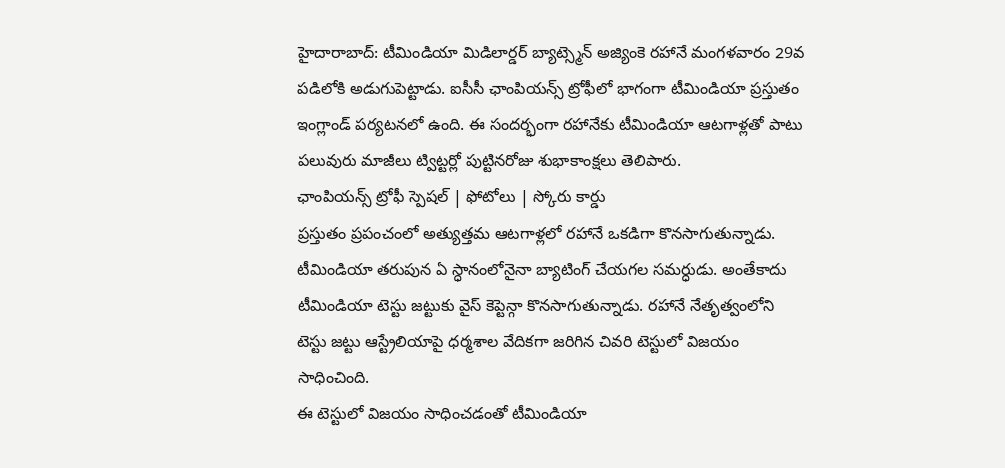హైదారాబాద్: టీమిండియా మిడిలార్డర్ బ్యాట్స్మెన్ అజ్యింకె రహానే మంగళవారం 29వ పడిలోకి అడుగుపెట్టాడు. ఐసీసీ ఛాంపియన్స్ ట్రోఫీలో భాగంగా టీమిండియా ప్రస్తుతం ఇంగ్లాండ్ పర్యటనలో ఉంది. ఈ సందర్భంగా రహానేకు టీమిండియా ఆటగాళ్లతో పాటు పలువురు మాజీలు ట్విట్టర్లో పుట్టినరోజు శుభాకాంక్షలు తెలిపారు.
ఛాంపియన్స్ ట్రోఫీ స్పెషల్ | ఫోటోలు | స్కోరు కార్డు
ప్రస్తుతం ప్రపంచంలో అత్యుత్తమ ఆటగాళ్లలో రహానే ఒకడిగా కొనసాగుతున్నాడు. టీమిండియా తరుపున ఏ స్ధానంలోనైనా బ్యాటింగ్ చేయగల సమర్ధుడు. అంతేకాదు టీమిండియా టెస్టు జట్టుకు వైస్ కెప్టెన్గా కొనసాగుతున్నాడు. రహానే నేతృత్వంలోని టెస్టు జట్టు ఆస్ట్రేలియాపై ధర్మశాల వేదికగా జరిగిన చివరి టెస్టులో విజయం సాధించింది.
ఈ టెస్టులో విజయం సాధించడంతో టీమిండియా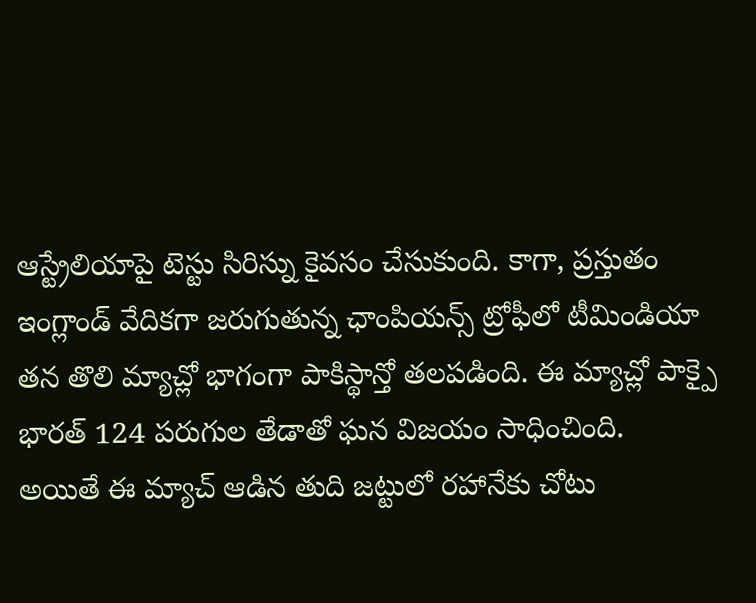ఆస్ట్రేలియాపై టెస్టు సిరిస్ను కైవసం చేసుకుంది. కాగా, ప్రస్తుతం ఇంగ్లాండ్ వేదికగా జరుగుతున్న ఛాంపియన్స్ ట్రోఫీలో టీమిండియా తన తొలి మ్యాచ్లో భాగంగా పాకిస్థాన్తో తలపడింది. ఈ మ్యాచ్లో పాక్పై భారత్ 124 పరుగుల తేడాతో ఘన విజయం సాధించింది.
అయితే ఈ మ్యాచ్ ఆడిన తుది జట్టులో రహానేకు చోటు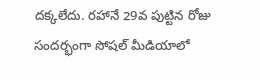దక్కలేదు. రహానే 29వ పుట్టిన రోజు సందర్భంగా సోషల్ మీడియాలో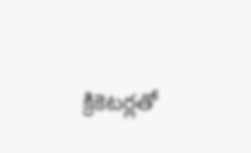క్రికెటర్లతో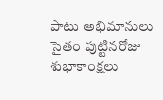పాటు అభిమానులు సైతం పుట్టినరోజు శుభాకాంక్షలు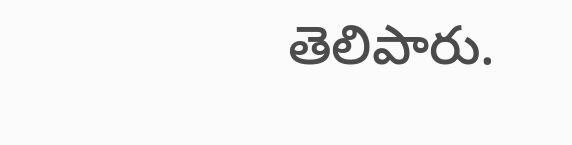తెలిపారు.